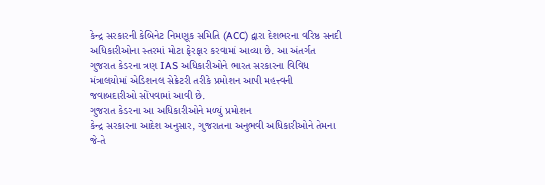કેન્દ્ર સરકારની કેબિનેટ નિમણૂક સમિતિ (ACC) દ્વારા દેશભરના વરિષ્ઠ સનદી અધિકારીઓના સ્તરમાં મોટા ફેરફાર કરવામાં આવ્યા છે. આ અંતર્ગત ગુજરાત કેડરના ત્રણ IAS અધિકારીઓને ભારત સરકારના વિવિધ મંત્રાલયોમાં એડિશનલ સેક્રેટરી તરીકે પ્રમોશન આપી મહત્ત્વની જવાબદારીઓ સોંપવામાં આવી છે.
ગુજરાત કેડરના આ અધિકારીઓને મળ્યું પ્રમોશન
કેન્દ્ર સરકારના આદેશ અનુસાર, ગુજરાતના અનુભવી અધિકારીઓને તેમના જે-તે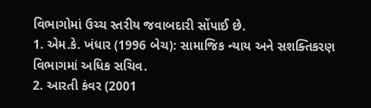વિભાગોમાં ઉચ્ચ સ્તરીય જવાબદારી સોંપાઈ છે.
1. એમ.કે. ખંધાર (1996 બેચ): સામાજિક ન્યાય અને સશક્તિકરણ વિભાગમાં અધિક સચિવ.
2. આરતી કંવર (2001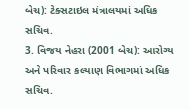બેચ): ટેક્સટાઇલ મંત્રાલયમાં અધિક સચિવ.
3. વિજય નેહરા (2001 બેચ): આરોગ્ય અને પરિવાર કલ્યાણ વિભાગમાં અધિક સચિવ.